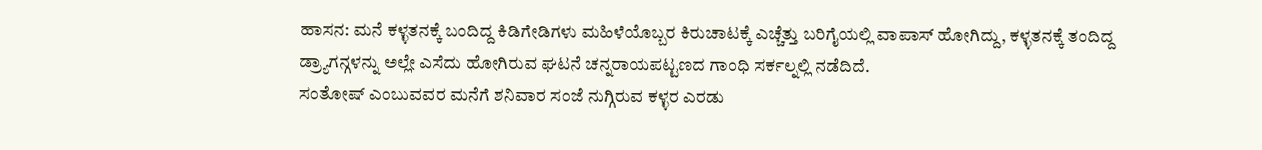ಹಾಸನ: ಮನೆ ಕಳ್ಳತನಕ್ಕೆ ಬಂದಿದ್ದ ಕಿಡಿಗೇಡಿಗಳು ಮಹಿಳೆಯೊಬ್ಬರ ಕಿರುಚಾಟಕ್ಕೆ ಎಚ್ಚೆತ್ತು ಬರಿಗೈಯಲ್ಲಿ ವಾಪಾಸ್ ಹೋಗಿದ್ದು, ಕಳ್ಳತನಕ್ಕೆ ತಂದಿದ್ದ ಡ್ರ್ಯಾಗನ್ಗಳನ್ನು ಅಲ್ಲೇ ಎಸೆದು ಹೋಗಿರುವ ಘಟನೆ ಚನ್ನರಾಯಪಟ್ಟಣದ ಗಾಂಧಿ ಸರ್ಕಲ್ನಲ್ಲಿ ನಡೆದಿದೆ.
ಸಂತೋಷ್ ಎಂಬುವವರ ಮನೆಗೆ ಶನಿವಾರ ಸಂಜೆ ನುಗ್ಗಿರುವ ಕಳ್ಳರ ಎರಡು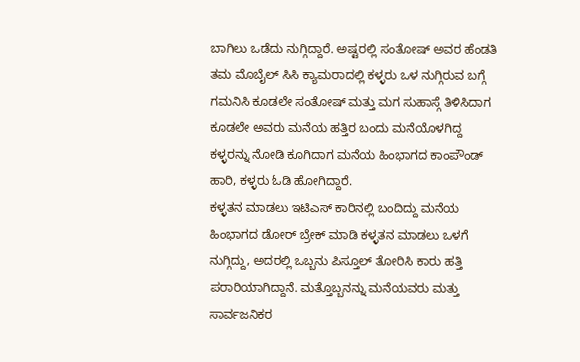ಬಾಗಿಲು ಒಡೆದು ನುಗ್ಗಿದ್ದಾರೆ. ಅಷ್ಟರಲ್ಲಿ ಸಂತೋಷ್ ಅವರ ಹೆಂಡತಿ ತಮ ಮೊಬೈಲ್ ಸಿಸಿ ಕ್ಯಾಮರಾದಲ್ಲಿ ಕಳ್ಳರು ಒಳ ನುಗ್ಗಿರುವ ಬಗ್ಗೆ ಗಮನಿಸಿ ಕೂಡಲೇ ಸಂತೋಷ್ ಮತ್ತು ಮಗ ಸುಹಾಸ್ಗೆ ತಿಳಿಸಿದಾಗ ಕೂಡಲೇ ಅವರು ಮನೆಯ ಹತ್ತಿರ ಬಂದು ಮನೆಯೊಳಗಿದ್ದ ಕಳ್ಳರನ್ನು ನೋಡಿ ಕೂಗಿದಾಗ ಮನೆಯ ಹಿಂಭಾಗದ ಕಾಂಪೌಂಡ್ ಹಾರಿ, ಕಳ್ಳರು ಓಡಿ ಹೋಗಿದ್ದಾರೆ.
ಕಳ್ಳತನ ಮಾಡಲು ಇಟಿಎಸ್ ಕಾರಿನಲ್ಲಿ ಬಂದಿದ್ದು ಮನೆಯ ಹಿಂಭಾಗದ ಡೋರ್ ಬ್ರೇಕ್ ಮಾಡಿ ಕಳ್ಳತನ ಮಾಡಲು ಒಳಗೆ ನುಗ್ಗಿದ್ದು, ಅದರಲ್ಲಿ ಒಬ್ಬನು ಪಿಸ್ತೂಲ್ ತೋರಿಸಿ ಕಾರು ಹತ್ತಿ ಪರಾರಿಯಾಗಿದ್ದಾನೆ. ಮತ್ತೊಬ್ಬನನ್ನು ಮನೆಯವರು ಮತ್ತು ಸಾರ್ವಜನಿಕರ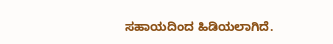ಸಹಾಯದಿಂದ ಹಿಡಿಯಲಾಗಿದೆ.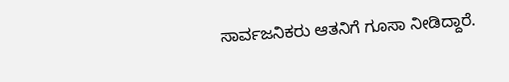ಸಾರ್ವಜನಿಕರು ಆತನಿಗೆ ಗೂಸಾ ನೀಡಿದ್ದಾರೆ.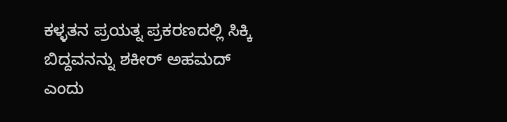ಕಳ್ಳತನ ಪ್ರಯತ್ನ ಪ್ರಕರಣದಲ್ಲಿ ಸಿಕ್ಕಿ ಬಿದ್ದವನನ್ನು ಶಕೀರ್ ಅಹಮದ್ ಎಂದು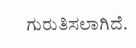ಗುರುತಿಸಲಾಗಿದೆ.